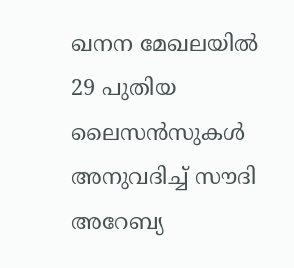ഖനന മേഖലയിൽ 29 പുതിയ ലൈസൻസുകൾ അനുവദിച്ച് സൗദി അറേബ്യ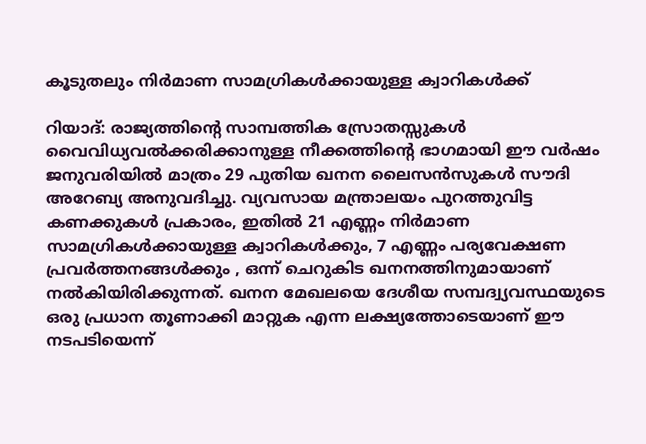കൂടുതലും നിർമാണ സാമഗ്രികൾക്കായുള്ള ക്വാറികൾക്ക്

റിയാദ്: രാജ്യത്തിന്റെ സാമ്പത്തിക സ്രോതസ്സുകൾ വൈവിധ്യവൽക്കരിക്കാനുള്ള നീക്കത്തിന്റെ ഭാഗമായി ഈ വർഷം ജനുവരിയിൽ മാത്രം 29 പുതിയ ഖനന ലൈസൻസുകൾ സൗദി അറേബ്യ അനുവദിച്ചു. വ്യവസായ മന്ത്രാലയം പുറത്തുവിട്ട കണക്കുകൾ പ്രകാരം, ഇതിൽ 21 എണ്ണം നിർമാണ സാമഗ്രികൾക്കായുള്ള ക്വാറികൾക്കും, 7 എണ്ണം പര്യവേക്ഷണ പ്രവർത്തനങ്ങൾക്കും , ഒന്ന് ചെറുകിട ഖനനത്തിനുമായാണ് നൽകിയിരിക്കുന്നത്. ഖനന മേഖലയെ ദേശീയ സമ്പദ്വ്യവസ്ഥയുടെ ഒരു പ്രധാന തൂണാക്കി മാറ്റുക എന്ന ലക്ഷ്യത്തോടെയാണ് ഈ നടപടിയെന്ന്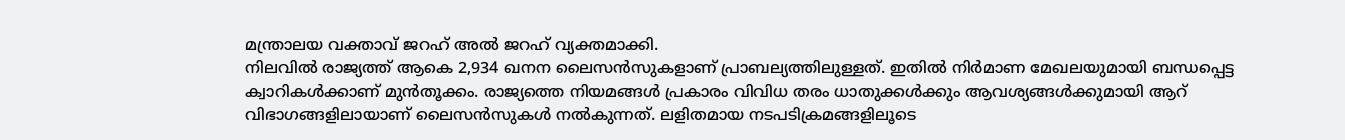മന്ത്രാലയ വക്താവ് ജറഹ് അൽ ജറഹ് വ്യക്തമാക്കി.
നിലവിൽ രാജ്യത്ത് ആകെ 2,934 ഖനന ലൈസൻസുകളാണ് പ്രാബല്യത്തിലുള്ളത്. ഇതിൽ നിർമാണ മേഖലയുമായി ബന്ധപ്പെട്ട ക്വാറികൾക്കാണ് മുൻതൂക്കം. രാജ്യത്തെ നിയമങ്ങൾ പ്രകാരം വിവിധ തരം ധാതുക്കൾക്കും ആവശ്യങ്ങൾക്കുമായി ആറ് വിഭാഗങ്ങളിലായാണ് ലൈസൻസുകൾ നൽകുന്നത്. ലളിതമായ നടപടിക്രമങ്ങളിലൂടെ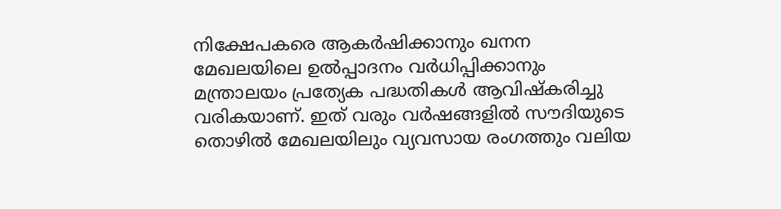നിക്ഷേപകരെ ആകർഷിക്കാനും ഖനന മേഖലയിലെ ഉൽപ്പാദനം വർധിപ്പിക്കാനും മന്ത്രാലയം പ്രത്യേക പദ്ധതികൾ ആവിഷ്കരിച്ചു വരികയാണ്. ഇത് വരും വർഷങ്ങളിൽ സൗദിയുടെ തൊഴിൽ മേഖലയിലും വ്യവസായ രംഗത്തും വലിയ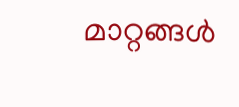മാറ്റങ്ങൾ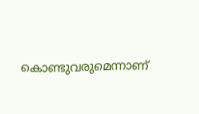കൊണ്ടുവരുമെന്നാണ്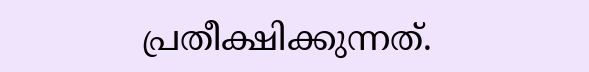പ്രതീക്ഷിക്കുന്നത്.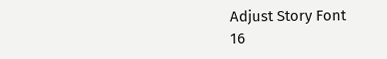Adjust Story Font
16